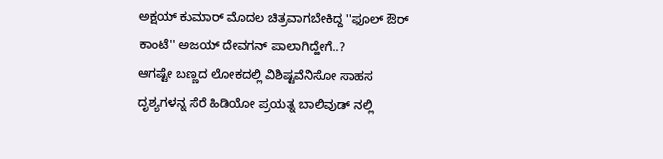ಅಕ್ಷಯ್ ಕುಮಾರ್ ಮೊದಲ ಚಿತ್ರವಾಗಬೇಕಿದ್ದ ''ಫೂಲ್ ಔರ್ ಕಾಂಟೆ'' ಅಜಯ್ ದೇವಗನ್ ಪಾಲಾಗಿದ್ಹೇಗೆ..?
ಆಗಷ್ಟೇ ಬಣ್ಣದ ಲೋಕದಲ್ಲಿ ವಿಶಿಷ್ಟವೆನಿಸೋ ಸಾಹಸ ದೃಶ್ಯಗಳನ್ನ ಸೆರೆ ಹಿಡಿಯೋ ಪ್ರಯತ್ನ ಬಾಲಿವುಡ್ ನಲ್ಲಿ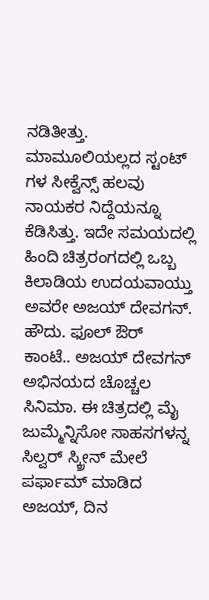ನಡಿತೀತ್ತು. ಮಾಮೂಲಿಯಲ್ಲದ ಸ್ಟಂಟ್ ಗಳ ಸೀಕ್ವೆನ್ಸ್ ಹಲವು ನಾಯಕರ ನಿದ್ದೆಯನ್ನೂ ಕೆಡಿಸಿತ್ತು. ಇದೇ ಸಮಯದಲ್ಲಿ ಹಿಂದಿ ಚಿತ್ರರಂಗದಲ್ಲಿ ಒಬ್ಬ ಕಿಲಾಡಿಯ ಉದಯವಾಯ್ತು ಅವರೇ ಅಜಯ್ ದೇವಗನ್.
ಹೌದು. ಫೂಲ್ ಔರ್ ಕಾಂಟೆ.. ಅಜಯ್ ದೇವಗನ್ ಅಭಿನಯದ ಚೊಚ್ಚಲ ಸಿನಿಮಾ. ಈ ಚಿತ್ರದಲ್ಲಿ ಮೈ ಜುಮ್ಮೆನ್ನಿಸೋ ಸಾಹಸಗಳನ್ನ ಸಿಲ್ವರ್ ಸ್ಕ್ರೀನ್ ಮೇಲೆ ಪರ್ಫಾಮ್ ಮಾಡಿದ ಅಜಯ್, ದಿನ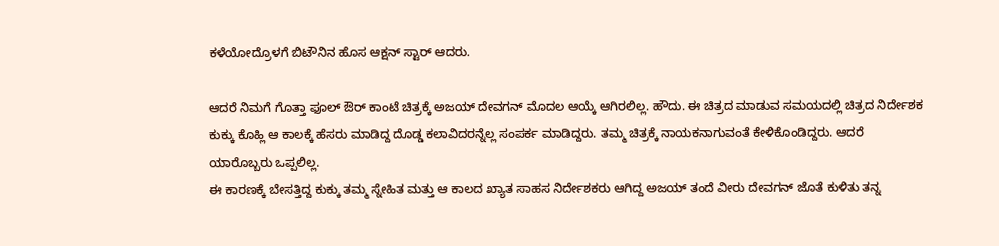ಕಳೆಯೋದ್ರೊಳಗೆ ಬಿಟೌನಿನ ಹೊಸ ಆಕ್ಷನ್ ಸ್ಟಾರ್ ಆದರು.

ಆದರೆ ನಿಮಗೆ ಗೊತ್ತಾ ಫೂಲ್ ಔರ್ ಕಾಂಟೆ ಚಿತ್ರಕ್ಕೆ ಅಜಯ್ ದೇವಗನ್ ಮೊದಲ ಆಯ್ಕೆ ಆಗಿರಲಿಲ್ಲ. ಹೌದು. ಈ ಚಿತ್ರದ ಮಾಡುವ ಸಮಯದಲ್ಲಿ ಚಿತ್ರದ ನಿರ್ದೇಶಕ ಕುಕ್ಕು ಕೊಹ್ಲಿ ಆ ಕಾಲಕ್ಕೆ ಹೆಸರು ಮಾಡಿದ್ದ ದೊಡ್ಡ ಕಲಾವಿದರನ್ನೆಲ್ಲ ಸಂಪರ್ಕ ಮಾಡಿದ್ದರು. ತಮ್ಮ ಚಿತ್ರಕ್ಕೆ ನಾಯಕನಾಗುವಂತೆ ಕೇಳಿಕೊಂಡಿದ್ದರು. ಆದರೆ ಯಾರೊಬ್ಬರು ಒಪ್ಪಲಿಲ್ಲ.
ಈ ಕಾರಣಕ್ಕೆ ಬೇಸತ್ತಿದ್ದ ಕುಕ್ಕು ತಮ್ಮ ಸ್ನೇಹಿತ ಮತ್ತು ಆ ಕಾಲದ ಖ್ಯಾತ ಸಾಹಸ ನಿರ್ದೇಶಕರು ಆಗಿದ್ದ ಅಜಯ್ ತಂದೆ ವೀರು ದೇವಗನ್ ಜೊತೆ ಕುಳಿತು ತನ್ನ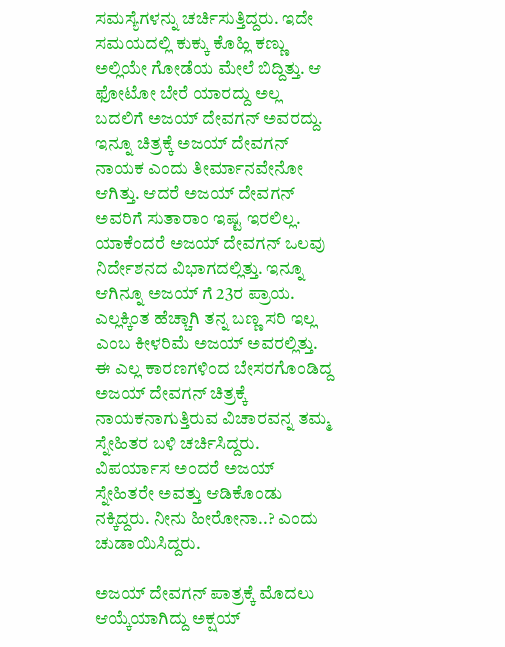ಸಮಸ್ಯೆಗಳನ್ನು ಚರ್ಚಿಸುತ್ತಿದ್ದರು. ಇದೇ ಸಮಯದಲ್ಲಿ ಕುಕ್ಕು ಕೊಹ್ಲಿ ಕಣ್ಣು ಅಲ್ಲಿಯೇ ಗೋಡೆಯ ಮೇಲೆ ಬಿದ್ದಿತ್ತು. ಆ ಫೋಟೋ ಬೇರೆ ಯಾರದ್ದು ಅಲ್ಲ ಬದಲಿಗೆ ಅಜಯ್ ದೇವಗನ್ ಅವರದ್ದು.
ಇನ್ನೂ ಚಿತ್ರಕ್ಕೆ ಅಜಯ್ ದೇವಗನ್ ನಾಯಕ ಎಂದು ತೀರ್ಮಾನವೇನೋ ಆಗಿತ್ತು. ಆದರೆ ಅಜಯ್ ದೇವಗನ್ ಅವರಿಗೆ ಸುತಾರಾಂ ಇಷ್ಟ ಇರಲಿಲ್ಲ. ಯಾಕೆಂದರೆ ಅಜಯ್ ದೇವಗನ್ ಒಲವು ನಿರ್ದೇಶನದ ವಿಭಾಗದಲ್ಲಿತ್ತು. ಇನ್ನೂ ಆಗಿನ್ನೂ ಅಜಯ್ ಗೆ 23ರ ಪ್ರಾಯ. ಎಲ್ಲಕ್ಕಿಂತ ಹೆಚ್ಚಾಗಿ ತನ್ನ ಬಣ್ಣ ಸರಿ ಇಲ್ಲ ಎಂಬ ಕೀಳರಿಮೆ ಅಜಯ್ ಅವರಲ್ಲಿತ್ತು. ಈ ಎಲ್ಲ ಕಾರಣಗಳಿಂದ ಬೇಸರಗೊಂಡಿದ್ದ ಅಜಯ್ ದೇವಗನ್ ಚಿತ್ರಕ್ಕೆ ನಾಯಕನಾಗುತ್ತಿರುವ ವಿಚಾರವನ್ನ ತಮ್ಮ ಸ್ನೇಹಿತರ ಬಳಿ ಚರ್ಚಿಸಿದ್ದರು. ವಿಪರ್ಯಾಸ ಅಂದರೆ ಅಜಯ್ ಸ್ನೇಹಿತರೇ ಅವತ್ತು ಆಡಿಕೊಂಡು ನಕ್ಕಿದ್ದರು. ನೀನು ಹೀರೋನಾ..? ಎಂದು ಚುಡಾಯಿಸಿದ್ದರು.

ಅಜಯ್ ದೇವಗನ್ ಪಾತ್ರಕ್ಕೆ ಮೊದಲು ಆಯ್ಕೆಯಾಗಿದ್ದು ಅಕ್ಷಯ್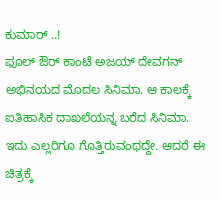ಕುಮಾರ್ ..!
ಫೂಲ್ ಔರ್ ಕಾಂಟೆ ಅಜಯ್ ದೇವಗನ್ ಅಭಿನಯದ ಮೊದಲ ಸಿನಿಮಾ. ಆ ಕಾಲಕ್ಕೆ ಐತಿಹಾಸಿಕ ದಾಖಲೆಯನ್ನ ಬರೆದ ಸಿನಿಮಾ. ಇದು ಎಲ್ಲರಿಗೂ ಗೊತ್ತಿರುವಂಥದ್ದೇ. ಆದರೆ ಈ ಚಿತ್ರಕ್ಕೆ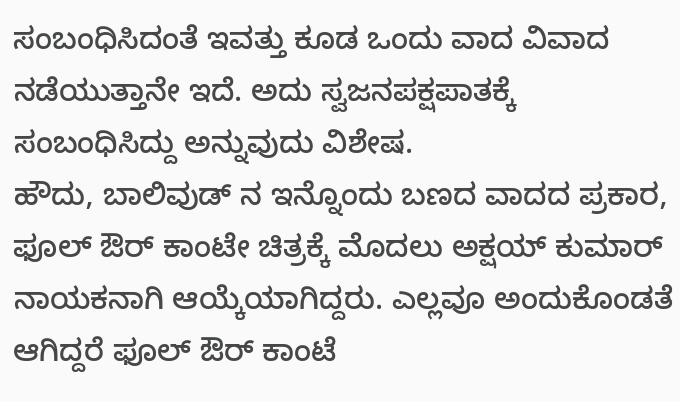ಸಂಬಂಧಿಸಿದಂತೆ ಇವತ್ತು ಕೂಡ ಒಂದು ವಾದ ವಿವಾದ ನಡೆಯುತ್ತಾನೇ ಇದೆ. ಅದು ಸ್ವಜನಪಕ್ಷಪಾತಕ್ಕೆ ಸಂಬಂಧಿಸಿದ್ದು ಅನ್ನುವುದು ವಿಶೇಷ.
ಹೌದು, ಬಾಲಿವುಡ್ ನ ಇನ್ನೊಂದು ಬಣದ ವಾದದ ಪ್ರಕಾರ, ಫೂಲ್ ಔರ್ ಕಾಂಟೇ ಚಿತ್ರಕ್ಕೆ ಮೊದಲು ಅಕ್ಷಯ್ ಕುಮಾರ್ ನಾಯಕನಾಗಿ ಆಯ್ಕೆಯಾಗಿದ್ದರು. ಎಲ್ಲವೂ ಅಂದುಕೊಂಡತೆ ಆಗಿದ್ದರೆ ಫೂಲ್ ಔರ್ ಕಾಂಟೆ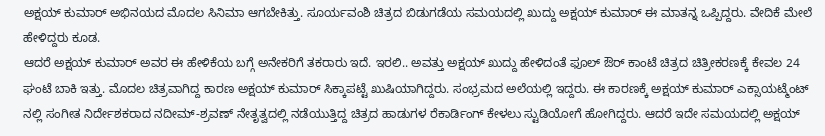ಅಕ್ಷಯ್ ಕುಮಾರ್ ಅಭಿನಯದ ಮೊದಲ ಸಿನಿಮಾ ಆಗಬೇಕಿತ್ತು. ಸೂರ್ಯವಂಶಿ ಚಿತ್ರದ ಬಿಡುಗಡೆಯ ಸಮಯದಲ್ಲಿ ಖುದ್ದು ಅಕ್ಷಯ್ ಕುಮಾರ್ ಈ ಮಾತನ್ನ ಒಪ್ಪಿದ್ದರು. ವೇದಿಕೆ ಮೇಲೆ ಹೇಳಿದ್ದರು ಕೂಡ.
ಆದರೆ ಅಕ್ಷಯ್ ಕುಮಾರ್ ಅವರ ಈ ಹೇಳಿಕೆಯ ಬಗ್ಗೆ ಅನೇಕರಿಗೆ ತಕರಾರು ಇದೆ. ಇರಲಿ.. ಅವತ್ತು ಅಕ್ಷಯ್ ಖುದ್ದು ಹೇಳಿದಂತೆ ಫೂಲ್ ಔರ್ ಕಾಂಟೆ ಚಿತ್ರದ ಚಿತ್ರೀಕರಣಕ್ಕೆ ಕೇವಲ 24 ಘಂಟೆ ಬಾಕಿ ಇತ್ತು. ಮೊದಲ ಚಿತ್ರವಾಗಿದ್ದ ಕಾರಣ ಅಕ್ಷಯ್ ಕುಮಾರ್ ಸಿಕ್ಕಾಪಟ್ಟೆ ಖುಷಿಯಾಗಿದ್ದರು. ಸಂಭ್ರಮದ ಅಲೆಯಲ್ಲಿ ಇದ್ದರು. ಈ ಕಾರಣಕ್ಕೆ ಅಕ್ಷಯ್ ಕುಮಾರ್ ಎಕ್ಸಾಯಟ್ಮೆಂಟ್ ನಲ್ಲಿ ಸಂಗೀತ ನಿರ್ದೇಶಕರಾದ ನದೀಮ್-ಶ್ರವಣ್ ನೇತೃತ್ವದಲ್ಲಿ ನಡೆಯುತ್ತಿದ್ದ ಚಿತ್ರದ ಹಾಡುಗಳ ರೆಕಾರ್ಡಿಂಗ್ ಕೇಳಲು ಸ್ಟುಡಿಯೋಗೆ ಹೋಗಿದ್ದರು. ಆದರೆ ಇದೇ ಸಮಯದಲ್ಲಿ ಅಕ್ಷಯ್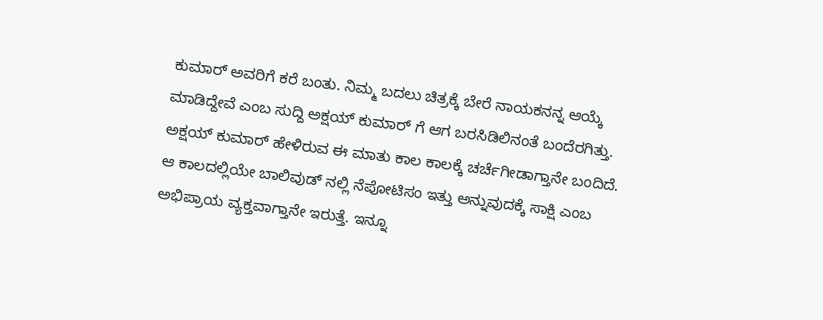ಕುಮಾರ್ ಅವರಿಗೆ ಕರೆ ಬಂತು. ನಿಮ್ಮ ಬದಲು ಚಿತ್ರಕ್ಕೆ ಬೇರೆ ನಾಯಕನನ್ನ ಆಯ್ಕೆ ಮಾಡಿದ್ದೇವೆ ಎಂಬ ಸುದ್ದಿ ಅಕ್ಷಯ್ ಕುಮಾರ್ ಗೆ ಆಗ ಬರಸಿಡಿಲಿನಂತೆ ಬಂದೆರಗಿತ್ತು.
ಅಕ್ಷಯ್ ಕುಮಾರ್ ಹೇಳಿರುವ ಈ ಮಾತು ಕಾಲ ಕಾಲಕ್ಕೆ ಚರ್ಚೆಗೀಡಾಗ್ತಾನೇ ಬಂದಿದೆ. ಆ ಕಾಲದಲ್ಲಿಯೇ ಬಾಲಿವುಡ್ ನಲ್ಲಿ ನೆಪೋಟಿಸಂ ಇತ್ತು ಅನ್ನುವುದಕ್ಕೆ ಸಾಕ್ಷಿ ಎಂಬ ಅಭಿಪ್ರಾಯ ವ್ಯಕ್ತವಾಗ್ತಾನೇ ಇರುತ್ತೆ. ಇನ್ನೂ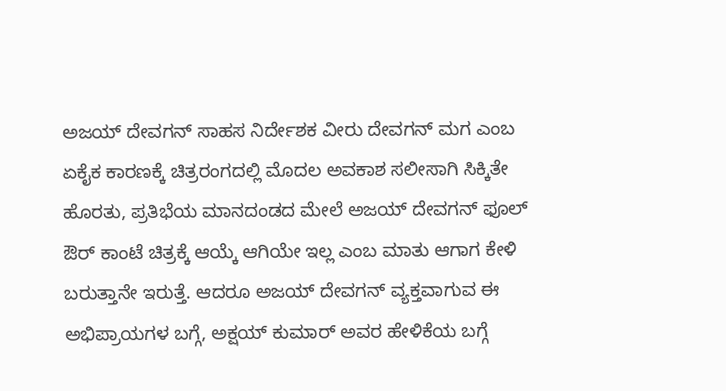ಅಜಯ್ ದೇವಗನ್ ಸಾಹಸ ನಿರ್ದೇಶಕ ವೀರು ದೇವಗನ್ ಮಗ ಎಂಬ ಏಕೈಕ ಕಾರಣಕ್ಕೆ ಚಿತ್ರರಂಗದಲ್ಲಿ ಮೊದಲ ಅವಕಾಶ ಸಲೀಸಾಗಿ ಸಿಕ್ಕಿತೇ ಹೊರತು, ಪ್ರತಿಭೆಯ ಮಾನದಂಡದ ಮೇಲೆ ಅಜಯ್ ದೇವಗನ್ ಫೂಲ್ ಔರ್ ಕಾಂಟೆ ಚಿತ್ರಕ್ಕೆ ಆಯ್ಕೆ ಆಗಿಯೇ ಇಲ್ಲ ಎಂಬ ಮಾತು ಆಗಾಗ ಕೇಳಿ ಬರುತ್ತಾನೇ ಇರುತ್ತೆ. ಆದರೂ ಅಜಯ್ ದೇವಗನ್ ವ್ಯಕ್ತವಾಗುವ ಈ ಅಭಿಪ್ರಾಯಗಳ ಬಗ್ಗೆ, ಅಕ್ಷಯ್ ಕುಮಾರ್ ಅವರ ಹೇಳಿಕೆಯ ಬಗ್ಗೆ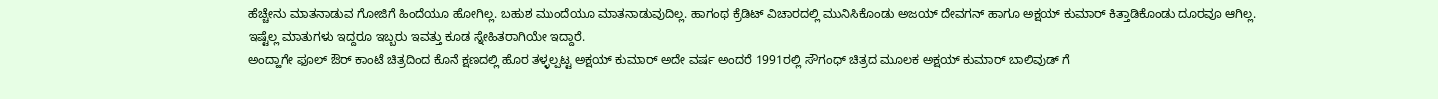ಹೆಚ್ಚೇನು ಮಾತನಾಡುವ ಗೋಜಿಗೆ ಹಿಂದೆಯೂ ಹೋಗಿಲ್ಲ. ಬಹುಶ ಮುಂದೆಯೂ ಮಾತನಾಡುವುದಿಲ್ಲ. ಹಾಗಂಥ ಕ್ರೆಡಿಟ್ ವಿಚಾರದಲ್ಲಿ ಮುನಿಸಿಕೊಂಡು ಅಜಯ್ ದೇವಗನ್ ಹಾಗೂ ಅಕ್ಷಯ್ ಕುಮಾರ್ ಕಿತ್ತಾಡಿಕೊಂಡು ದೂರವೂ ಆಗಿಲ್ಲ. ಇಷ್ಟೆಲ್ಲ ಮಾತುಗಳು ಇದ್ದರೂ ಇಬ್ಬರು ಇವತ್ತು ಕೂಡ ಸ್ನೇಹಿತರಾಗಿಯೇ ಇದ್ದಾರೆ.
ಅಂದ್ಹಾಗೇ ಫೂಲ್ ಔರ್ ಕಾಂಟೆ ಚಿತ್ರದಿಂದ ಕೊನೆ ಕ್ಷಣದಲ್ಲಿ ಹೊರ ತಳ್ಳಲ್ಪಟ್ಟ ಅಕ್ಷಯ್ ಕುಮಾರ್ ಅದೇ ವರ್ಷ ಅಂದರೆ 1991ರಲ್ಲಿ ಸೌಗಂಧ್ ಚಿತ್ರದ ಮೂಲಕ ಅಕ್ಷಯ್ ಕುಮಾರ್ ಬಾಲಿವುಡ್ ಗೆ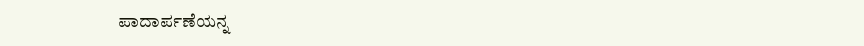ಪಾದಾರ್ಪಣೆಯನ್ನ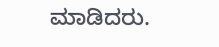ಮಾಡಿದರು.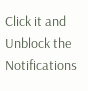Click it and Unblock the Notifications